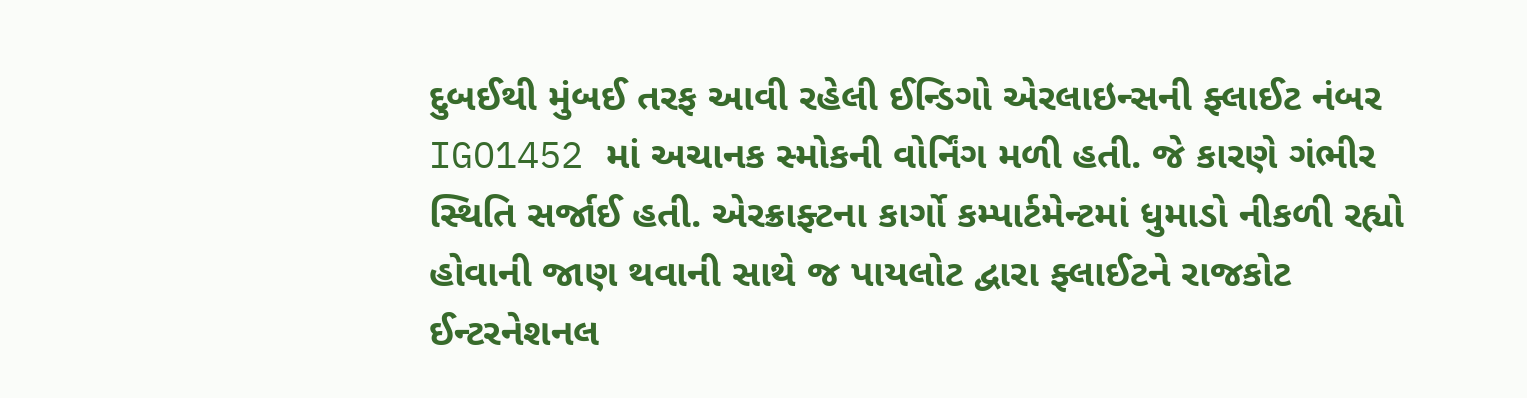દુબઈથી મુંબઈ તરફ આવી રહેલી ઈન્ડિગો એરલાઇન્સની ફ્લાઈટ નંબર IGO1452 માં અચાનક સ્મોકની વોર્નિંગ મળી હતી. જે કારણે ગંભીર સ્થિતિ સર્જાઈ હતી. એરક્રાફ્ટના કાર્ગો કમ્પાર્ટમેન્ટમાં ધુમાડો નીકળી રહ્યો હોવાની જાણ થવાની સાથે જ પાયલોટ દ્વારા ફ્લાઈટને રાજકોટ ઈન્ટરનેશનલ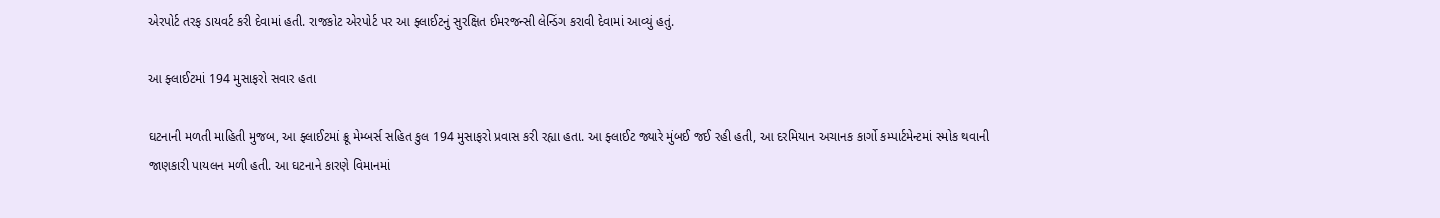એરપોર્ટ તરફ ડાયવર્ટ કરી દેવામાં હતી. રાજકોટ એરપોર્ટ પર આ ફ્લાઈટનું સુરક્ષિત ઈમરજન્સી લેન્ડિંગ કરાવી દેવામાં આવ્યું હતું.

આ ફ્લાઈટમાં 194 મુસાફરો સવાર હતા

ઘટનાની મળતી માહિતી મુજબ, આ ફ્લાઈટમાં ક્રૂ મેમ્બર્સ સહિત કુલ 194 મુસાફરો પ્રવાસ કરી રહ્યા હતા. આ ફ્લાઈટ જ્યારે મુંબઈ જઈ રહી હતી, આ દરમિયાન અચાનક કાર્ગો કમ્પાર્ટમેન્ટમાં સ્મોક થવાની જાણકારી પાયલન મળી હતી. આ ઘટનાને કારણે વિમાનમાં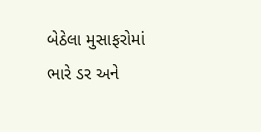બેઠેલા મુસાફરોમાં ભારે ડર અને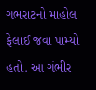ગભરાટનો માહોલ ફેલાઈ જવા પામ્યો હતો. આ ગંભીર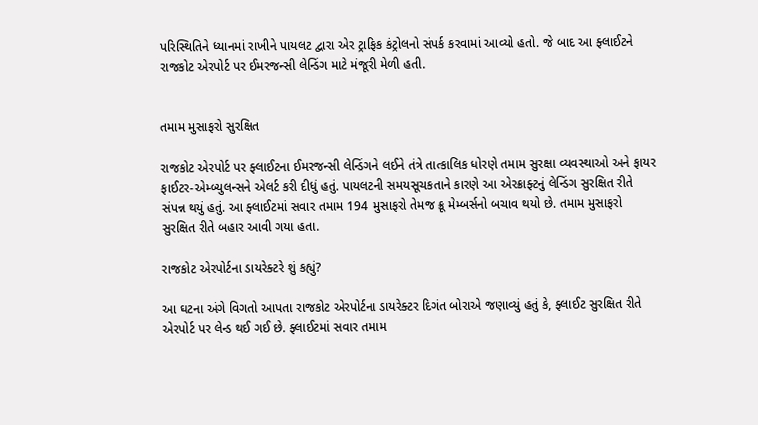પરિસ્થિતિને ધ્યાનમાં રાખીને પાયલટ દ્વારા એર ટ્રાફિક કંટ્રોલનો સંપર્ક કરવામાં આવ્યો હતો. જે બાદ આ ફ્લાઈટને રાજકોટ એરપોર્ટ પર ઈમરજન્સી લેન્ડિંગ માટે મંજૂરી મેળી હતી.


તમામ મુસાફરો સુરક્ષિત

રાજકોટ એરપોર્ટ પર ફ્લાઈટના ઈમરજન્સી લેન્ડિંગને લઈને તંત્રે તાત્કાલિક ધોરણે તમામ સુરક્ષા વ્યવસ્થાઓ અને ફાયર ફાઈટર-એમ્બ્યુલન્સને એલર્ટ કરી દીધું હતું. પાયલટની સમયસૂચકતાને કારણે આ એરક્રાફ્ટનું લેન્ડિંગ સુરક્ષિત રીતે સંપન્ન થયું હતું. આ ફ્લાઈટમાં સવાર તમામ 194 મુસાફરો તેમજ ક્રૂ મેમ્બર્સનો બચાવ થયો છે. તમામ મુસાફરો સુરક્ષિત રીતે બહાર આવી ગયા હતા.

રાજકોટ એરપોર્ટના ડાયરેક્ટરે શું કહ્યું?

આ ઘટના અંગે વિગતો આપતા રાજકોટ એરપોર્ટના ડાયરેક્ટર દિગંત બોરાએ જણાવ્યું હતું કે, ફ્લાઈટ સુરક્ષિત રીતે એરપોર્ટ પર લેન્ડ થઈ ગઈ છે. ફ્લાઈટમાં સવાર તમામ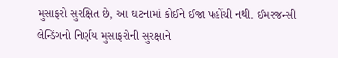મુસાફરો સુરક્ષિત છે, આ ઘટનામાં કોઈને ઈજા પહોંચી નથી. ઈમરજન્સી લેન્ડિંગનો નિર્ણય મુસાફરોની સુરક્ષાને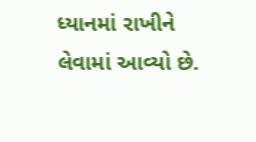ધ્યાનમાં રાખીને લેવામાં આવ્યો છે.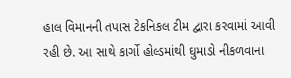હાલ વિમાનની તપાસ ટેકનિકલ ટીમ દ્વારા કરવામાં આવી રહી છે. આ સાથે કાર્ગો હોલ્ડમાંથી ઘુમાડો નીકળવાના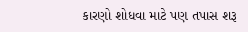કારણો શોધવા માટે પણ તપાસ શરૂ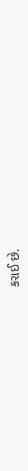કરાઈ છે.